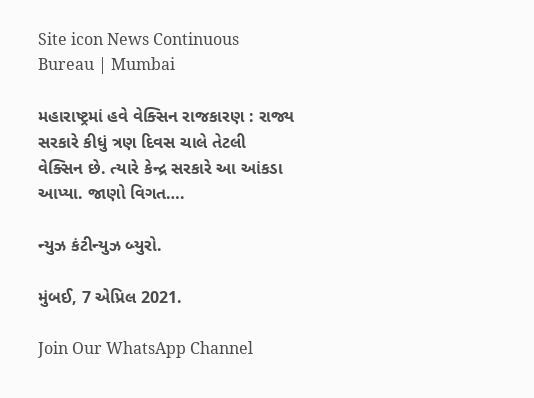Site icon News Continuous Bureau | Mumbai

મહારાષ્ટ્રમાં હવે વેક્સિન રાજકારણ : રાજ્ય સરકારે કીધું ત્રણ દિવસ ચાલે તેટલી વેક્સિન છે. ત્યારે કેન્દ્ર સરકારે આ આંકડા આપ્યા. જાણો વિગત….

ન્યુઝ કંટીન્યુઝ બ્યુરો.

મુંબઈ, 7 એપ્રિલ 2021.

Join Our WhatsApp Channel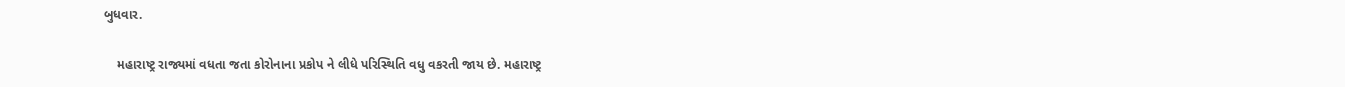બુધવાર.

    મહારાષ્ટ્ર રાજ્યમાં વધતા જતા કોરોનાના પ્રકોપ ને લીધે પરિસ્થિતિ વધુ વકરતી જાય છે. મહારાષ્ટ્ર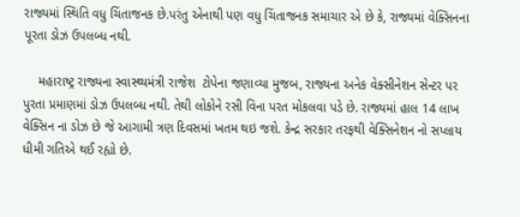રાજ્યમાં સ્થિતિ વધુ ચિંતાજનક છે.પરંતુ એનાથી પણ વધુ ચિંતાજનક સમાચાર એ છે કે, રાજ્યમાં વેક્સિનના પૂરતા ડોઝ ઉપલબ્ધ નથી.

    મહારાષ્ટ્ર રાજ્યના સ્વાસ્થ્યમંત્રી રાજેશ  ટોપેના જણાવ્યા મુજબ, રાજ્યના અનેક વેક્સીનેશન સેન્ટર પર પુરતા પ્રમાણમાં ડોઝ ઉપલબ્ધ નથી. તેથી લોકોને રસી વિના પરત મોકલવા પડે છે. રાજ્યમાં હાલ 14 લાખ વેક્સિન ના ડોઝ છે જે આગામી ત્રણ દિવસમાં ખતમ થઇ જશે. કેન્દ્ર સરકાર તરફથી વેક્સિનેશન નો સપ્લાય ધીમી ગતિએ થઈ રહ્યો છે.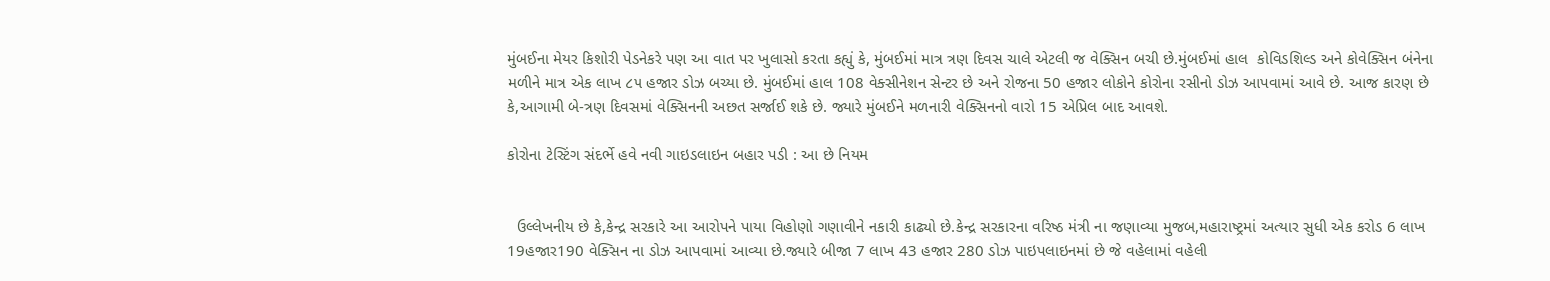મુંબઈના મેયર કિશોરી પેડનેકરે પણ આ વાત પર ખુલાસો કરતા કહ્યું કે, મુંબઈમાં માત્ર ત્રણ દિવસ ચાલે એટલી જ વેક્સિન બચી છે.મુંબઈમાં હાલ  કોવિડશિલ્ડ અને કોવેક્સિન બંનેના મળીને માત્ર એક લાખ ૮૫ હજાર ડોઝ બચ્યા છે. મુંબઈમાં હાલ 108 વેક્સીનેશન સેન્ટર છે અને રોજના 50 હજાર લોકોને કોરોના રસીનો ડોઝ આપવામાં આવે છે. આજ કારણ છે કે,આગામી બે-ત્રણ દિવસમાં વેક્સિનની અછત સર્જાઈ શકે છે. જ્યારે મુંબઈને મળનારી વેક્સિનનો વારો 15 એપ્રિલ બાદ આવશે.

કોરોના ટેસ્ટિંગ સંદર્ભે હવે નવી ગાઇડલાઇન બહાર પડી : આ છે નિયમ


  ઉલ્લેખનીય છે કે,કેન્દ્ર સરકારે આ આરોપને પાયા વિહોણો ગણાવીને નકારી કાઢ્યો છે.કેન્દ્ર સરકારના વરિષ્ઠ મંત્રી ના જણાવ્યા મુજબ,મહારાષ્ટ્રમાં અત્યાર સુધી એક કરોડ 6 લાખ 19હજાર190 વેક્સિન ના ડોઝ આપવામાં આવ્યા છે.જ્યારે બીજા 7 લાખ 43 હજાર 280 ડોઝ પાઇપલાઇનમાં છે જે વહેલામાં વહેલી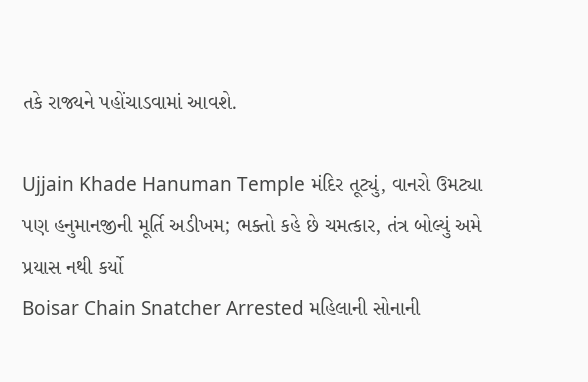તકે રાજ્યને પહોંચાડવામાં આવશે.

Ujjain Khade Hanuman Temple મંદિર તૂટ્યું, વાનરો ઉમટ્યા પણ હનુમાનજીની મૂર્તિ અડીખમ; ભક્તો કહે છે ચમત્કાર, તંત્ર બોલ્યું અમે પ્રયાસ નથી કર્યો
Boisar Chain Snatcher Arrested મહિલાની સોનાની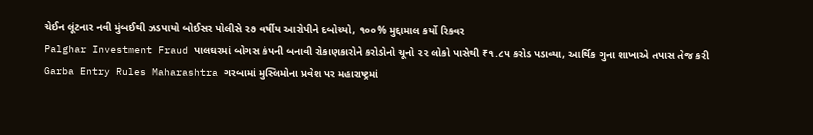ચેઈન લૂંટનાર નવી મુંબઈથી ઝડપાયો બોઈસર પોલીસે ૨૭ વર્ષીય આરોપીને દબોચ્યો, ૧૦૦% મુદ્દામાલ કર્યો રિકવર
Palghar Investment Fraud પાલઘરમાં બોગસ કંપની બનાવી રોકાણકારોને કરોડોનો ચૂનો ૨૨ લોકો પાસેથી ₹૧.૮૫ કરોડ પડાવ્યા, આર્થિક ગુના શાખાએ તપાસ તેજ કરી
Garba Entry Rules Maharashtra ગરબામાં મુસ્લિમોના પ્રવેશ પર મહારાષ્ટ્રમાં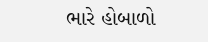ભારે હોબાળો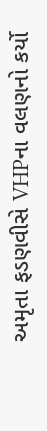અમૃતા ફડણવીસે VHPના વલણનો કર્યો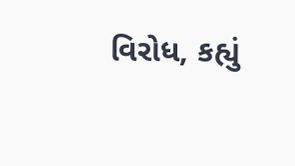વિરોધ, કહ્યું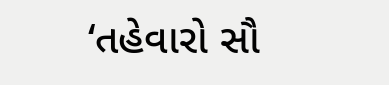‘તહેવારો સૌ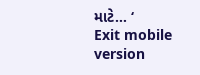માટે… ‘
Exit mobile version